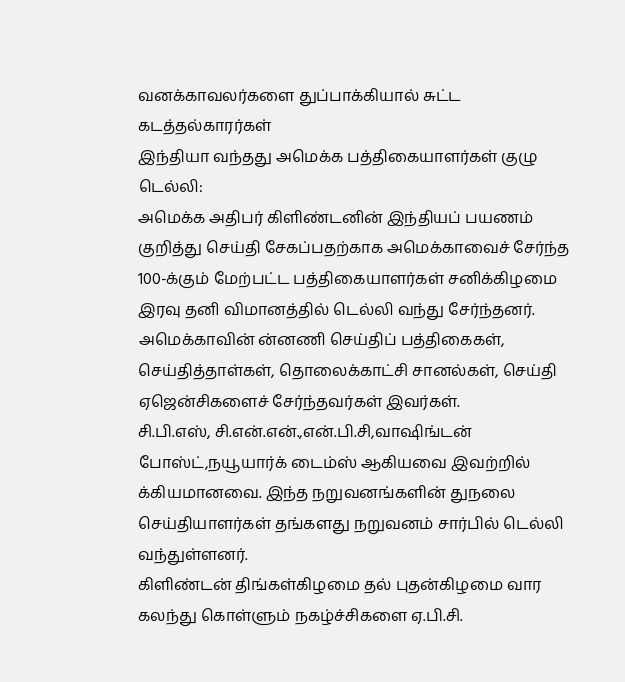வனக்காவலர்களை துப்பாக்கியால் சுட்ட கடத்தல்காரர்கள்
இந்தியா வந்தது அமெக்க பத்திகையாளர்கள் குழு
டெல்லி:
அமெக்க அதிபர் கிளிண்டனின் இந்தியப் பயணம் குறித்து செய்தி சேகப்பதற்காக அமெக்காவைச் சேர்ந்த 100-க்கும் மேற்பட்ட பத்திகையாளர்கள் சனிக்கிழமை இரவு தனி விமானத்தில் டெல்லி வந்து சேர்ந்தனர்.
அமெக்காவின் ன்னணி செய்திப் பத்திகைகள், செய்தித்தாள்கள், தொலைக்காட்சி சானல்கள், செய்தி ஏஜென்சிகளைச் சேர்ந்தவர்கள் இவர்கள்.
சி.பி.எஸ், சி.என்.என்.,என்.பி.சி,வாஷிங்டன் போஸ்ட்,நயூயார்க் டைம்ஸ் ஆகியவை இவற்றில் க்கியமானவை. இந்த நறுவனங்களின் துநலை செய்தியாளர்கள் தங்களது நறுவனம் சார்பில் டெல்லி வந்துள்ளனர்.
கிளிண்டன் திங்கள்கிழமை தல் புதன்கிழமை வார கலந்து கொள்ளும் நகழ்ச்சிகளை ஏ.பி.சி.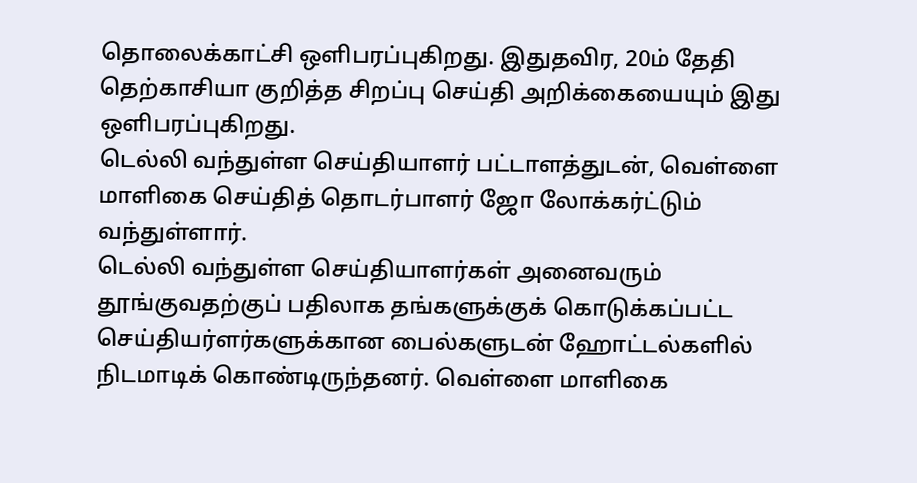தொலைக்காட்சி ஒளிபரப்புகிறது. இதுதவிர, 20ம் தேதி தெற்காசியா குறித்த சிறப்பு செய்தி அறிக்கையையும் இது ஒளிபரப்புகிறது.
டெல்லி வந்துள்ள செய்தியாளர் பட்டாளத்துடன், வெள்ளை மாளிகை செய்தித் தொடர்பாளர் ஜோ லோக்கர்ட்டும் வந்துள்ளார்.
டெல்லி வந்துள்ள செய்தியாளர்கள் அனைவரும் தூங்குவதற்குப் பதிலாக தங்களுக்குக் கொடுக்கப்பட்ட செய்தியர்ளர்களுக்கான பைல்களுடன் ஹோட்டல்களில் நிடமாடிக் கொண்டிருந்தனர். வெள்ளை மாளிகை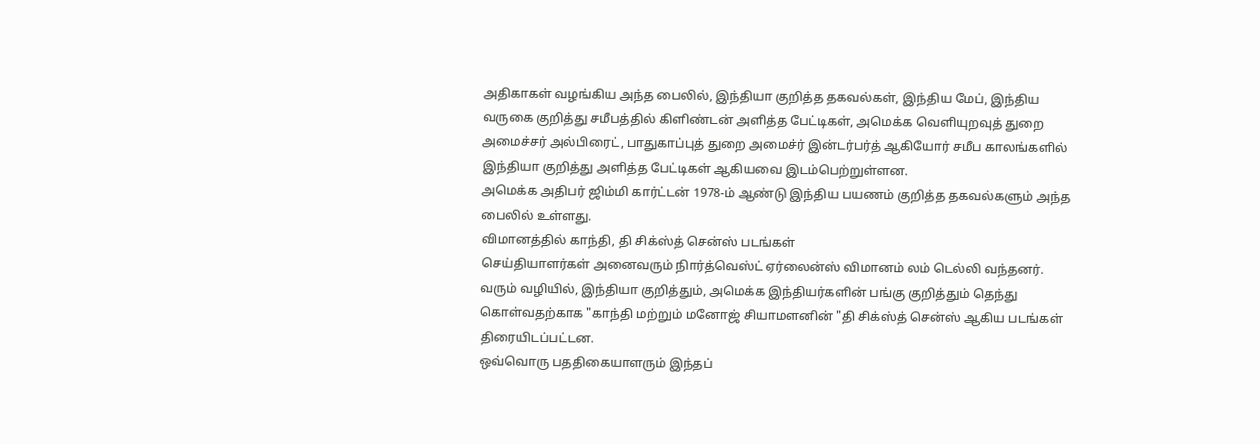அதிகாகள் வழங்கிய அந்த பைலில், இந்தியா குறித்த தகவல்கள், இந்திய மேப், இந்திய வருகை குறித்து சமீபத்தில் கிளிண்டன் அளித்த பேட்டிகள், அமெக்க வெளியுறவுத் துறை அமைச்சர் அல்பிரைட், பாதுகாப்புத் துறை அமைச்ர் இன்டர்பர்த் ஆகியோர் சமீப காலங்களில் இந்தியா குறித்து அளித்த பேட்டிகள் ஆகியவை இடம்பெற்றுள்ளன.
அமெக்க அதிபர் ஜிம்மி கார்ட்டன் 1978-ம் ஆண்டு இந்திய பயணம் குறித்த தகவல்களும் அந்த பைலில் உள்ளது.
விமானத்தில் காந்தி, தி சிக்ஸ்த் சென்ஸ் படங்கள்
செய்தியாளர்கள் அனைவரும் நிார்த்வெஸ்ட் ஏர்லைன்ஸ் விமானம் லம் டெல்லி வந்தனர். வரும் வழியில், இந்தியா குறித்தும், அமெக்க இந்தியர்களின் பங்கு குறித்தும் தெந்து கொள்வதற்காக "காந்தி மற்றும் மனோஜ் சியாமளனின் "தி சிக்ஸ்த் சென்ஸ் ஆகிய படங்கள் திரையிடப்பட்டன.
ஒவ்வொரு பததிகையாளரும் இந்தப்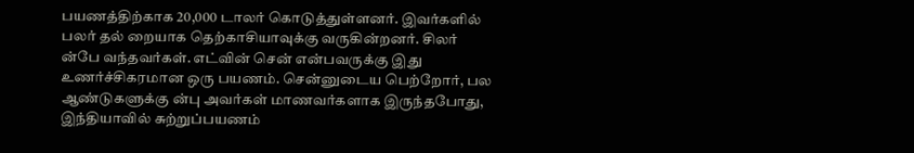பயணத்திற்காக 20,000 டாலர் கொடுத்துள்ளனர். இவர்களில் பலர் தல் றையாக தெற்காசியாவுக்கு வருகின்றனர். சிலர் ன்பே வந்தவர்கள். எட்வின் சென் என்பவருக்கு இது உணர்ச்சிகரமான ஒரு பயணம். சென்னுடைய பெற்றோர், பல ஆண்டுகளுக்கு ன்பு அவர்கள் மாணவர்களாக இருந்தபோது, இந்தியாவில் சுற்றுப்பயணம்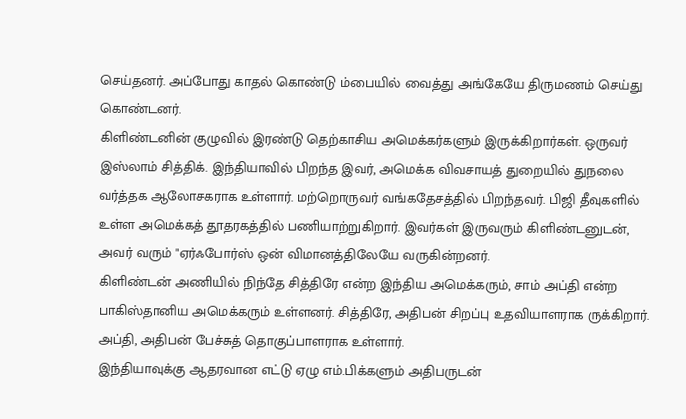செய்தனர். அப்போது காதல் கொண்டு ம்பையில் வைத்து அங்கேயே திருமணம் செய்து கொண்டனர்.
கிளிண்டனின் குழுவில் இரண்டு தெற்காசிய அமெக்கர்களும் இருக்கிறார்கள். ஒருவர் இஸ்லாம் சித்திக். இந்தியாவில் பிறந்த இவர், அமெக்க விவசாயத் துறையில் துநலை வர்த்தக ஆலோசகராக உள்ளார். மற்றொருவர் வங்கதேசத்தில் பிறந்தவர். பிஜி தீவுகளில் உள்ள அமெக்கத் தூதரகத்தில் பணியாற்றுகிறார். இவர்கள் இருவரும் கிளிண்டனுடன், அவர் வரும் "ஏர்ஃபோர்ஸ் ஒன் விமானத்திலேயே வருகின்றனர்.
கிளிண்டன் அணியில் நிந்தே சித்திரே என்ற இந்திய அமெக்கரும், சாம் அப்தி என்ற பாகிஸ்தானிய அமெக்கரும் உள்ளனர். சித்திரே, அதிபன் சிறப்பு உதவியாளராக ருக்கிறார். அப்தி, அதிபன் பேச்சுத் தொகுப்பாளராக உள்ளார்.
இந்தியாவுக்கு ஆதரவான எட்டு ஏழு எம்.பிக்களும் அதிபருடன்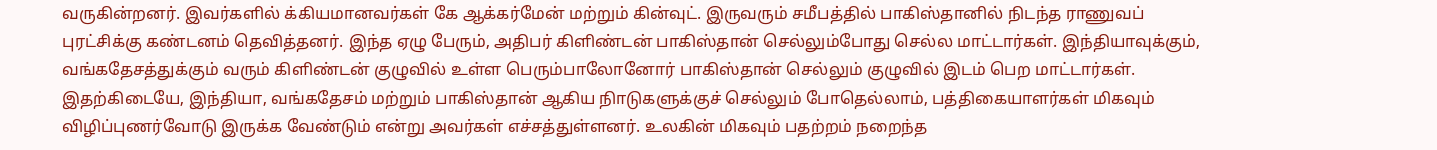வருகின்றனர். இவர்களில் க்கியமானவர்கள் கே ஆக்கர்மேன் மற்றும் கின்வுட். இருவரும் சமீபத்தில் பாகிஸ்தானில் நிடந்த ராணுவப் புரட்சிக்கு கண்டனம் தெவித்தனர். இந்த ஏழு பேரும், அதிபர் கிளிண்டன் பாகிஸ்தான் செல்லும்போது செல்ல மாட்டார்கள். இந்தியாவுக்கும், வங்கதேசத்துக்கும் வரும் கிளிண்டன் குழுவில் உள்ள பெரும்பாலோனோர் பாகிஸ்தான் செல்லும் குழுவில் இடம் பெற மாட்டார்கள்.
இதற்கிடையே, இந்தியா, வங்கதேசம் மற்றும் பாகிஸ்தான் ஆகிய நிாடுகளுக்குச் செல்லும் போதெல்லாம், பத்திகையாளர்கள் மிகவும் விழிப்புணர்வோடு இருக்க வேண்டும் என்று அவர்கள் எச்சத்துள்ளனர். உலகின் மிகவும் பதற்றம் நறைந்த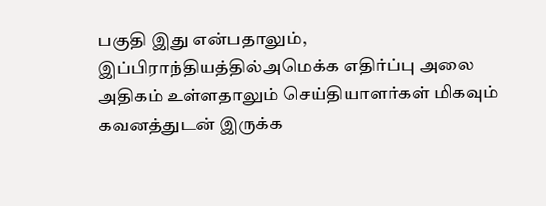பகுதி இது என்பதாலும், இப்பிராந்தியத்தில்அமெக்க எதிர்ப்பு அலை அதிகம் உள்ளதாலும் செய்தியாளர்கள் மிகவும் கவனத்துடன் இருக்க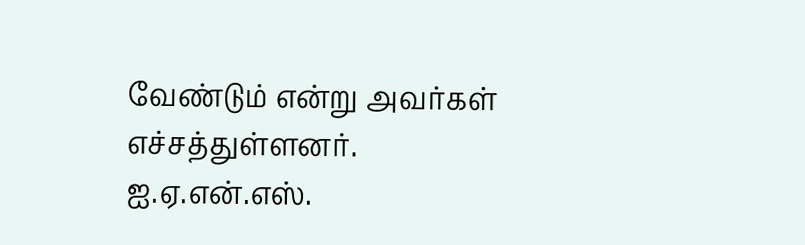வேண்டும் என்று அவர்கள் எச்சத்துள்ளனர்.
ஐ.ஏ.என்.எஸ்.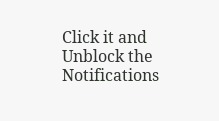Click it and Unblock the Notifications